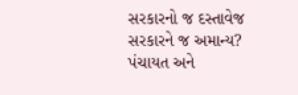સરકારનો જ દસ્તાવેજ સરકારને જ અમાન્ય?
પંચાયત અને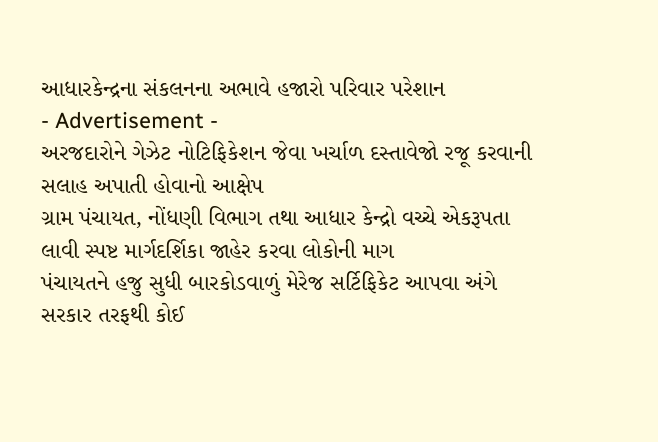આધારકેન્દ્રના સંકલનના અભાવે હજારો પરિવાર પરેશાન
- Advertisement -
અરજદારોને ગેઝેટ નોટિફિકેશન જેવા ખર્ચાળ દસ્તાવેજો રજૂ કરવાની સલાહ અપાતી હોવાનો આક્ષેપ
ગ્રામ પંચાયત, નોંધણી વિભાગ તથા આધાર કેન્દ્રો વચ્ચે એકરૂપતા લાવી સ્પષ્ટ માર્ગદર્શિકા જાહેર કરવા લોકોની માગ
પંચાયતને હજુ સુધી બારકોડવાળું મેરેજ સર્ટિફિકેટ આપવા અંગે સરકાર તરફથી કોઈ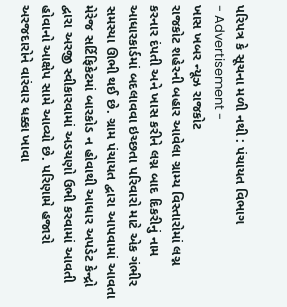પરિપત્ર કે સૂચના મળી નથી : પંચાયત વિભાગ
- Advertisement -
ખાસ ખબર ન્યૂઝ રાજકોટ
રાજકોટ શહેરની બહાર આવેલા ગ્રામ્ય વિસ્તારોમાં લગ્ન કરનાર દંપતી અને ખાસ કરીને લગ્ન બાદ દિકરીનું નામ આધારકાર્ડમાં બદલાવવા ઇચ્છતા પરિવારો માટે એક ગંભીર સમસ્યા ઊભી થઈ છે. ગ્રામ પંચાયત દ્વારા આપવામાં આવતા મેરેજ સર્ટિફિકેટમાં બારકોડ ન હોવાથી આધાર અપડેટ કેન્દ્રો દ્વારા અરજી સ્વીકારવામાં અડચણો ઉભી કરવામાં આવતી હોવાનો આક્ષેપ સામે આવ્યો છે. પરિણામે હજારો અરજદારોને વારંવાર ધક્કા ખાવા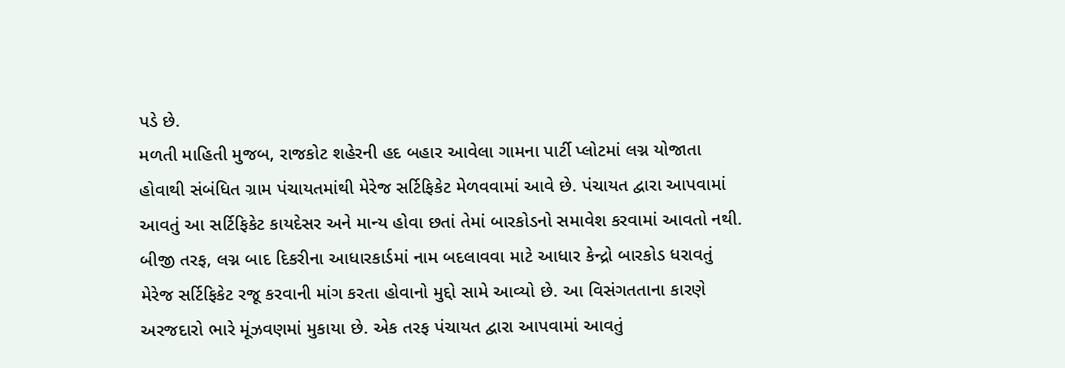પડે છે.
મળતી માહિતી મુજબ, રાજકોટ શહેરની હદ બહાર આવેલા ગામના પાર્ટી પ્લોટમાં લગ્ન યોજાતા હોવાથી સંબંધિત ગ્રામ પંચાયતમાંથી મેરેજ સર્ટિફિકેટ મેળવવામાં આવે છે. પંચાયત દ્વારા આપવામાં આવતું આ સર્ટિફિકેટ કાયદેસર અને માન્ય હોવા છતાં તેમાં બારકોડનો સમાવેશ કરવામાં આવતો નથી. બીજી તરફ, લગ્ન બાદ દિકરીના આધારકાર્ડમાં નામ બદલાવવા માટે આધાર કેન્દ્રો બારકોડ ધરાવતું મેરેજ સર્ટિફિકેટ રજૂ કરવાની માંગ કરતા હોવાનો મુદ્દો સામે આવ્યો છે. આ વિસંગતતાના કારણે અરજદારો ભારે મૂંઝવણમાં મુકાયા છે. એક તરફ પંચાયત દ્વારા આપવામાં આવતું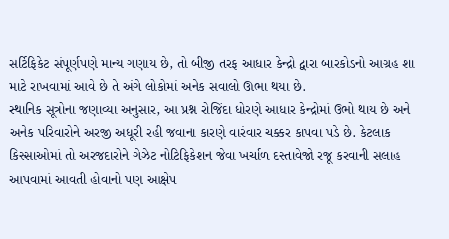સર્ટિફિકેટ સંપૂર્ણપણે માન્ય ગણાય છે, તો બીજી તરફ આધાર કેન્દ્રો દ્વારા બારકોડનો આગ્રહ શા માટે રાખવામાં આવે છે તે અંગે લોકોમાં અનેક સવાલો ઊભા થયા છે.
સ્થાનિક સૂત્રોના જણાવ્યા અનુસાર, આ પ્રશ્ન રોજિંદા ધોરણે આધાર કેન્દ્રોમાં ઉભો થાય છે અને અનેક પરિવારોને અરજી અધૂરી રહી જવાના કારણે વારંવાર ચક્કર કાપવા પડે છે. કેટલાક કિસ્સાઓમાં તો અરજદારોને ગેઝેટ નોટિફિકેશન જેવા ખર્ચાળ દસ્તાવેજો રજૂ કરવાની સલાહ આપવામાં આવતી હોવાનો પણ આક્ષેપ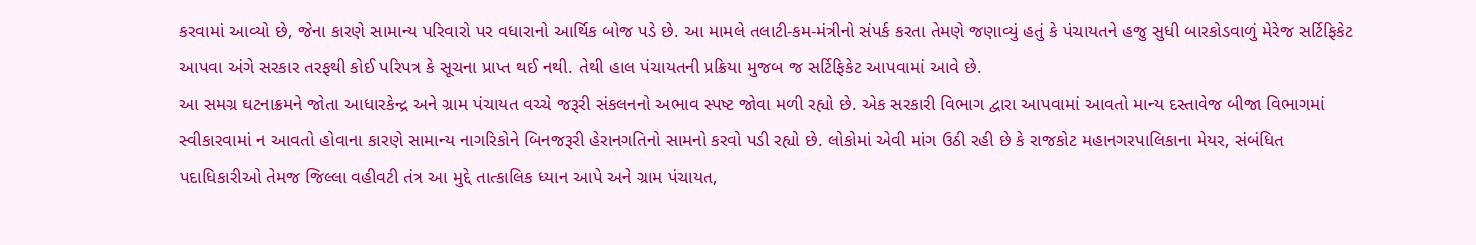કરવામાં આવ્યો છે, જેના કારણે સામાન્ય પરિવારો પર વધારાનો આર્થિક બોજ પડે છે. આ મામલે તલાટી-કમ-મંત્રીનો સંપર્ક કરતા તેમણે જણાવ્યું હતું કે પંચાયતને હજુ સુધી બારકોડવાળું મેરેજ સર્ટિફિકેટ આપવા અંગે સરકાર તરફથી કોઈ પરિપત્ર કે સૂચના પ્રાપ્ત થઈ નથી. તેથી હાલ પંચાયતની પ્રક્રિયા મુજબ જ સર્ટિફિકેટ આપવામાં આવે છે.
આ સમગ્ર ઘટનાક્રમને જોતા આધારકેન્દ્ર અને ગ્રામ પંચાયત વચ્ચે જરૂરી સંકલનનો અભાવ સ્પષ્ટ જોવા મળી રહ્યો છે. એક સરકારી વિભાગ દ્વારા આપવામાં આવતો માન્ય દસ્તાવેજ બીજા વિભાગમાં સ્વીકારવામાં ન આવતો હોવાના કારણે સામાન્ય નાગરિકોને બિનજરૂરી હેરાનગતિનો સામનો કરવો પડી રહ્યો છે. લોકોમાં એવી માંગ ઉઠી રહી છે કે રાજકોટ મહાનગરપાલિકાના મેયર, સંબંધિત પદાધિકારીઓ તેમજ જિલ્લા વહીવટી તંત્ર આ મુદ્દે તાત્કાલિક ધ્યાન આપે અને ગ્રામ પંચાયત,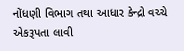નોંધણી વિભાગ તથા આધાર કેન્દ્રો વચ્ચે એકરૂપતા લાવી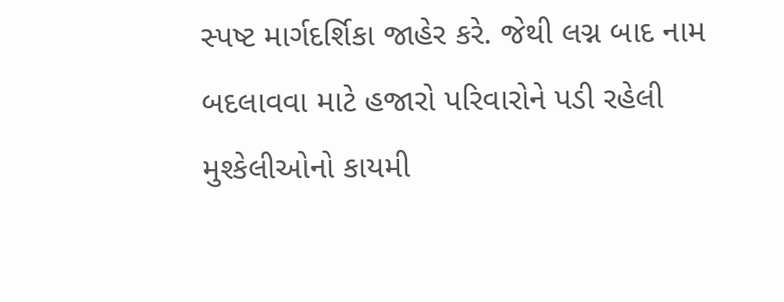સ્પષ્ટ માર્ગદર્શિકા જાહેર કરે. જેથી લગ્ન બાદ નામ બદલાવવા માટે હજારો પરિવારોને પડી રહેલી મુશ્કેલીઓનો કાયમી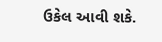ઉકેલ આવી શકે.